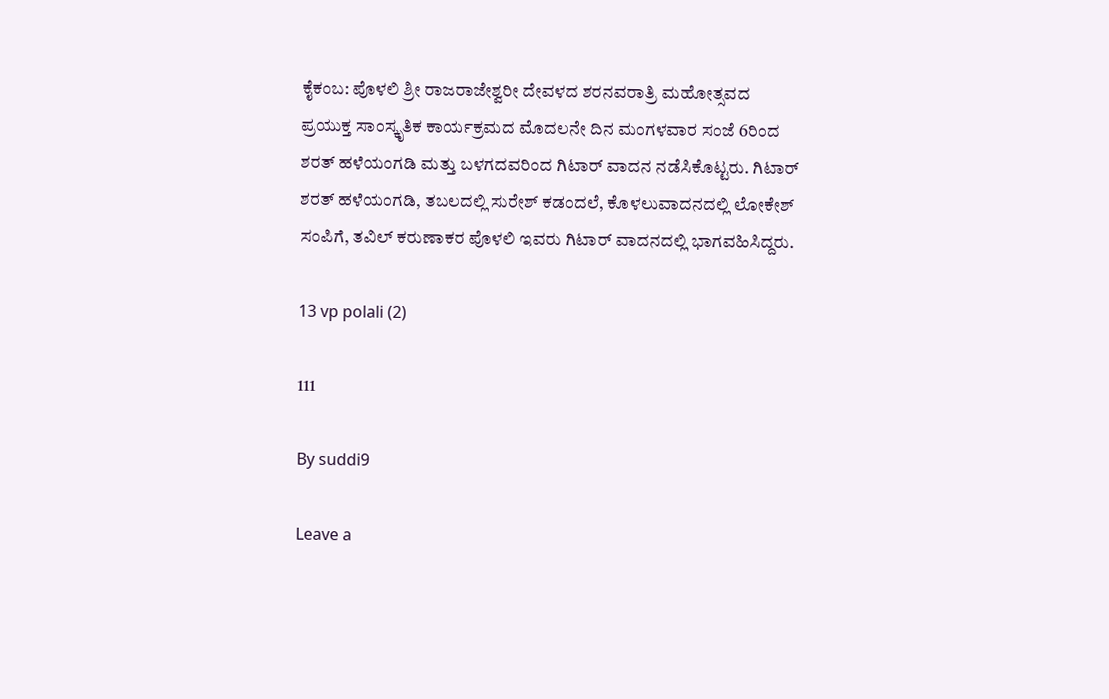ಕೈಕಂಬ: ಪೊಳಲಿ ಶ್ರೀ ರಾಜರಾಜೇಶ್ವರೀ ದೇವಳದ ಶರನವರಾತ್ರಿ ಮಹೋತ್ಸವದ ಪ್ರಯುಕ್ತ ಸಾಂಸ್ಕೃತಿಕ ಕಾರ್ಯಕ್ರಮದ ಮೊದಲನೇ ದಿನ ಮಂಗಳವಾರ ಸಂಜೆ 6ರಿಂದ ಶರತ್ ಹಳೆಯಂಗಡಿ ಮತ್ತು ಬಳಗದವರಿಂದ ಗಿಟಾರ್ ವಾದನ ನಡೆಸಿಕೊಟ್ಟರು. ಗಿಟಾರ್ ಶರತ್ ಹಳೆಯಂಗಡಿ, ತಬಲದಲ್ಲಿ ಸುರೇಶ್ ಕಡಂದಲೆ, ಕೊಳಲುವಾದನದಲ್ಲಿ ಲೋಕೇಶ್ ಸಂಪಿಗೆ, ತವಿಲ್ ಕರುಣಾಕರ ಪೊಳಲಿ ಇವರು ಗಿಟಾರ್ ವಾದನದಲ್ಲಿ ಭಾಗವಹಿಸಿದ್ದರು.

13 vp polali (2)

111

By suddi9

Leave a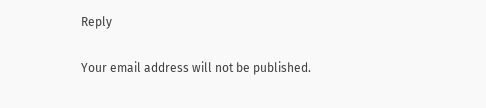Reply

Your email address will not be published.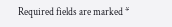Required fields are marked *